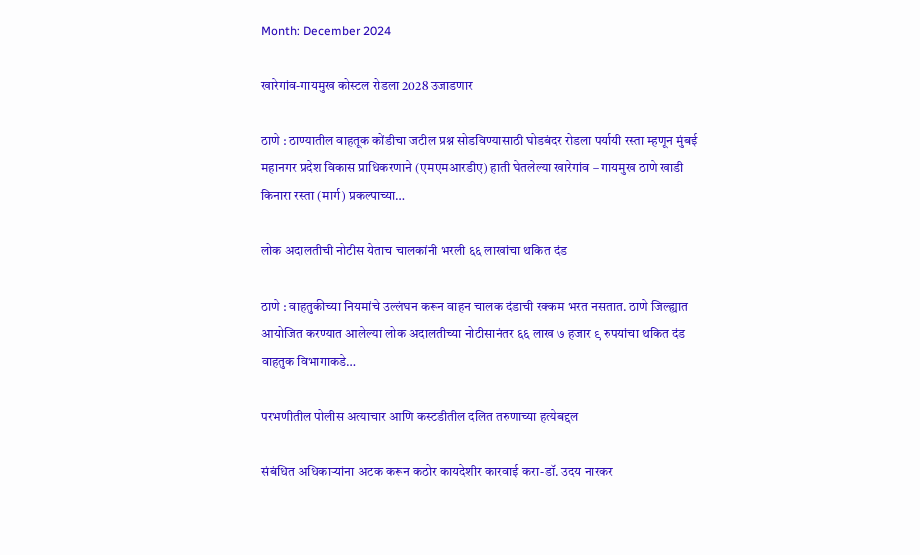Month: December 2024

खारेगांव-गायमुख कोस्टल रोडला 2028 उजाडणार

ठाणे : ठाण्यातील वाहतूक कोंडीचा जटील प्रश्न सोडविण्यासाठी घोडबंदर रोडला पर्यायी रस्ता म्हणून मुंबई महानगर प्रदेश विकास प्राधिकरणाने (एमएमआरडीए) हाती घेतलेल्या खारेगांव – गायमुख ठाणे खाडी किनारा रस्ता (मार्ग) प्रकल्पाच्या…

लोक अदालतीची नोटीस येताच चालकांनी भरली ६६ लाखांचा थकित दंड

ठाणे : वाहतुकीच्या नियमांचे उल्लंघन करून वाहन चालक दंडाची रक्कम भरत नसतात. ठाणे जिल्ह्यात आयोजित करण्यात आलेल्या लोक अदालतीच्या नोटीसानंतर ६६ लाख ७ हजार ९ रुपयांचा थकित दंड वाहतुक विभागाकडे…

परभणीतील पोलीस अत्याचार आणि कस्टडीतील दलित तरुणाच्या हत्येबद्दल

संबंधित अधिकाऱ्यांना अटक करून कठोर कायदेशीर कारवाई करा-डॉ. उदय नारकर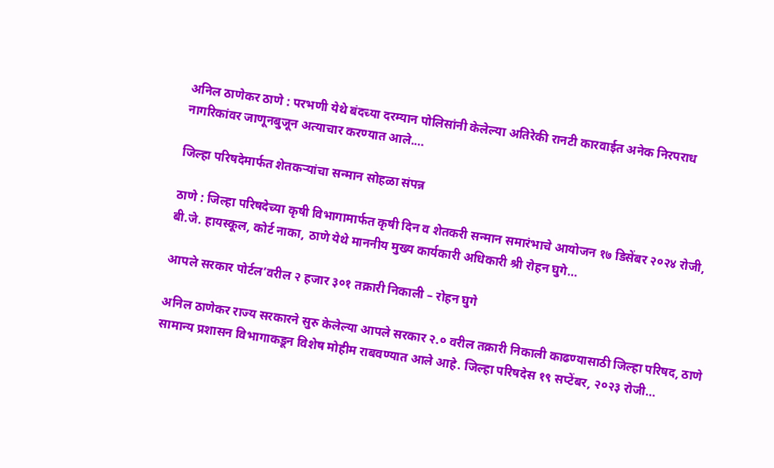अनिल ठाणेकर ठाणे : परभणी येथे बंदच्या दरम्यान पोलिसांनी केलेल्या अतिरेकी रानटी कारवाईत अनेक निरपराध नागरिकांवर जाणूनबुजून अत्याचार करण्यात आले.…

जिल्हा परिषदेमार्फत शेतकऱ्यांचा सन्मान सोहळा संपन्न

ठाणे : जिल्हा परिषदेच्या कृषी विभागामार्फत कृषी दिन व शेतकरी सन्मान समारंभाचे आयोजन १७ डिसेंबर २०२४ रोजी, बी.जे. हायस्कूल, कोर्ट नाका, ठाणे येथे माननीय मुख्य कार्यकारी अधिकारी श्री रोहन घुगे…

आपले सरकार पोर्टल’वरील २ हजार ३०१ तक्रारी निकाली – रोहन घुगे

अनिल ठाणेकर राज्य सरकारने सुरु केलेल्या आपले सरकार २.० वरील तक्रारी निकाली काढण्यासाठी जिल्हा परिषद, ठाणे सामान्य प्रशासन विभागाकडून विशेष मोहीम राबवण्यात आले आहे. जिल्हा परिषदेस १९ सप्टेंबर, २०२३ रोजी…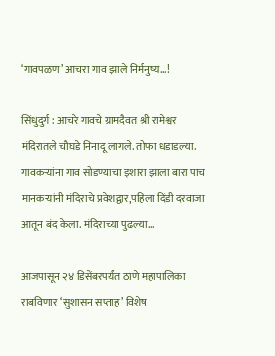‘गावपळण’ आचरा गाव झाले निर्मनुष्य…!

सिंधुदुर्ग : आचरे गावचे ग्रामदैवत श्री रामेश्वर मंदिरातले चौघडे निनादू लागले. तोफा धडाडल्या. गावकऱ्यांना गाव सोडण्याचा इशारा झाला बारा पाच मानकऱ्यांनी मंदिराचे प्रवेशद्वार,पहिला दिंडी दरवाजा आतून बंद केला. मंदिराच्या पुढल्या…

आजपासून २४ डिसेंबरपर्यंत ठाणे महापालिका राबविणार ‘सुशासन सप्ताह’ विशेष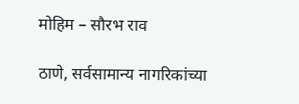मोहिम – सौरभ राव

ठाणे, सर्वसामान्य नागरिकांच्या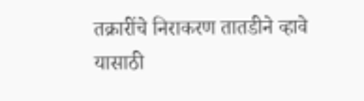तक्रारींचे निराकरण तातडीने व्हावे यासाठी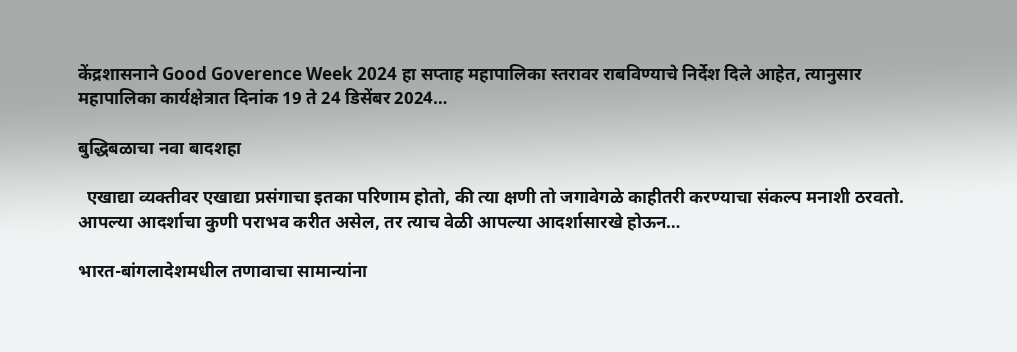केंद्रशासनाने Good Goverence Week 2024 हा सप्ताह महापालिका स्तरावर राबविण्याचे निर्देश दिले आहेत, त्यानुसार महापालिका कार्यक्षेत्रात दिनांक 19 ते 24 डिसेंबर 2024…

बुद्धिब‍ळाचा नवा बादशहा

  एखाद्या व्यक्तीवर एखाद्या प्रसंगाचा इतका परिणाम होतो, की त्या क्षणी तो जगावेगळे काहीतरी करण्याचा संकल्प मनाशी ठरवतो. आपल्या आदर्शाचा कुणी पराभव करीत असेल, तर त्याच वेळी आपल्या आदर्शासारखे होऊन…

भारत-बांगलादेशमधील तणावाचा सामान्यांना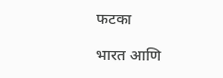फटका

भारत आणि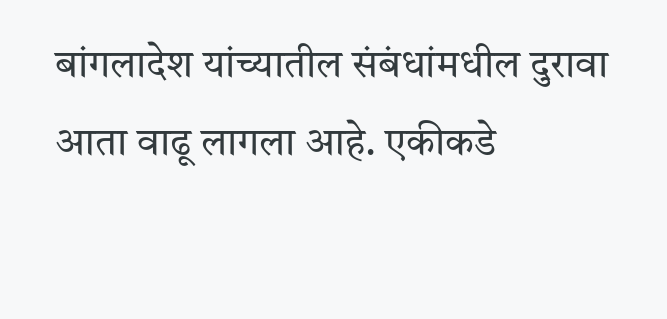बांगलादेश यांच्यातील संबंधांमधील दुरावा आता वाढू लागला आहे. एकीकडे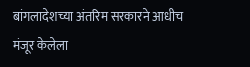बांगलादेशच्या अंतरिम सरकारने आधीच मंजूर केलेला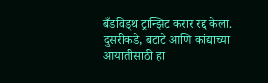बँडविड्थ ट्रान्झिट करार रद्द केला. दुसरीकडे, बटाटे आणि कांद्याच्या आयातीसाठी हा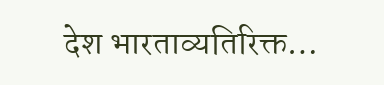देश भारताव्यतिरिक्त…